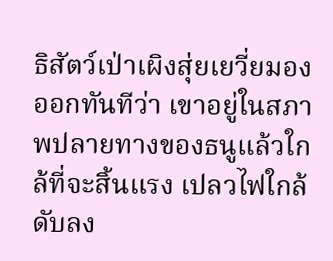ธิสัตว์เป่าเผิงสุ่ยเยวี่ยมองออกทันทีว่า เขาอยู่ในสภาพปลายทางของธนูแล้วใกล้ที่จะสิ้นแรง เปลวไฟใกล้ดับลง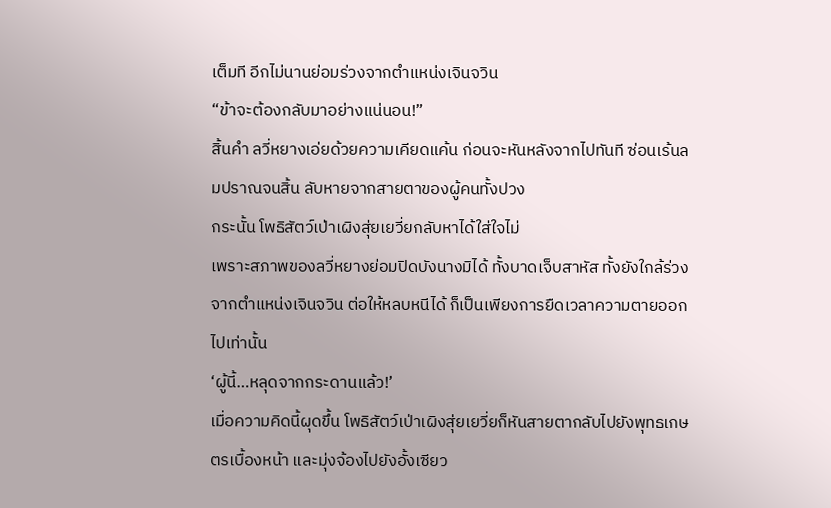เต็มที อีกไม่นานย่อมร่วงจากตำแหน่งเจินจวิน
“ข้าจะต้องกลับมาอย่างแน่นอน!”
สิ้นคำ ลวี่หยางเอ่ยด้วยความเคียดแค้น ก่อนจะหันหลังจากไปทันที ซ่อนเร้นลมปราณจนสิ้น ลับหายจากสายตาของผู้คนทั้งปวง
กระนั้น โพธิสัตว์เป่าเผิงสุ่ยเยวี่ยกลับหาได้ใส่ใจไม่
เพราะสภาพของลวี่หยางย่อมปิดบังนางมิได้ ทั้งบาดเจ็บสาหัส ทั้งยังใกล้ร่วงจากตำแหน่งเจินจวิน ต่อให้หลบหนีได้ ก็เป็นเพียงการยืดเวลาความตายออกไปเท่านั้น
‘ผู้นี้…หลุดจากกระดานแล้ว!’
เมื่อความคิดนี้ผุดขึ้น โพธิสัตว์เป่าเผิงสุ่ยเยวี่ยก็หันสายตากลับไปยังพุทธเกษตรเบื้องหน้า และมุ่งจ้องไปยังอั้งเซียว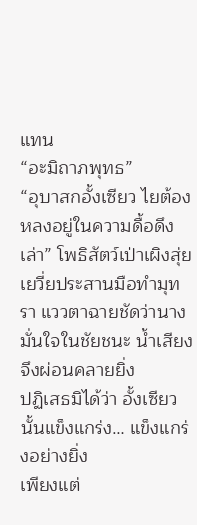แทน
“อะมิถาภพุทธ”
“อุบาสกอั้งเซียว ไยต้องหลงอยู่ในความดื้อดึงเล่า” โพธิสัตว์เป่าเผิงสุ่ยเยวี่ยประสานมือทำมุทรา แววตาฉายชัดว่านางมั่นใจในชัยชนะ น้ำเสียงจึงผ่อนคลายยิ่ง
ปฏิเสธมิได้ว่า อั้งเซียวนั้นแข็งแกร่ง… แข็งแกร่งอย่างยิ่ง
เพียงแต่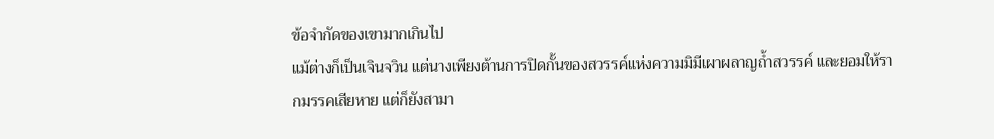ข้อจำกัดของเขามากเกินไป
แม้ต่างก็เป็นเจินจวิน แต่นางเพียงต้านการปิดกั้นของสวรรค์แห่งความมิมีเผาผลาญถ้ำสวรรค์ และยอมให้รากมรรคเสียหาย แต่ก็ยังสามา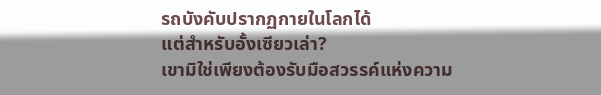รถบังคับปรากฏกายในโลกได้
แต่สำหรับอั้งเซียวเล่า?
เขามิใช่เพียงต้องรับมือสวรรค์แห่งความ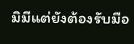มิมีแต่ยังต้องรับมือ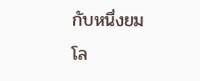กับหนึ่งยมโล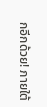กอีกด้วย! ภายใต้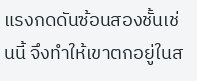แรงกดดันซ้อนสองชั้นเช่นนี้ จึงทำให้เขาตกอยู่ในส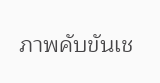ภาพคับขันเช